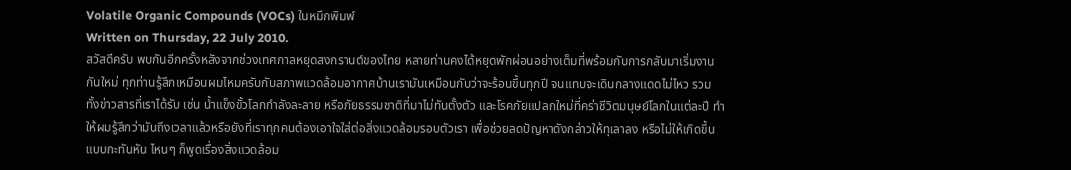Volatile Organic Compounds (VOCs) ในหมึกพิมพ์
Written on Thursday, 22 July 2010.
สวัสดีครับ พบกันอีกครั้งหลังจากช่วงเทศกาลหยุดสงกรานต์ของไทย หลายท่านคงได้หยุดพักผ่อนอย่างเต็มที่พร้อมกับการกลับมาเริ่มงานกันใหม่ ทุกท่านรู้สึกเหมือนผมไหมครับกับสภาพแวดล้อมอากาศบ้านเรามันเหมือนกับว่าจะร้อนขึ้นทุกปี จนแทบจะเดินกลางแดดไม่ไหว รวมทั้งข่าวสารที่เราได้รับ เช่น น้ำแข็งขั้วโลกกำลังละลาย หรือภัยธรรมชาติที่มาไม่ทันตั้งตัว และโรคภัยแปลกใหม่ที่คร่าชีวิตมนุษย์โลกในแต่ละปี ทำให้ผมรู้สึกว่ามันถึงเวลาแล้วหรือยังที่เราทุกคนต้องเอาใจใส่ต่อสิ่งแวดล้อมรอบตัวเรา เพื่อช่วยลดปัญหาดังกล่าวให้ทุเลาลง หรือไม่ให้เกิดขึ้นแบบกะทันหัน ไหนๆ ก็พูดเรื่องสิ่งแวดล้อม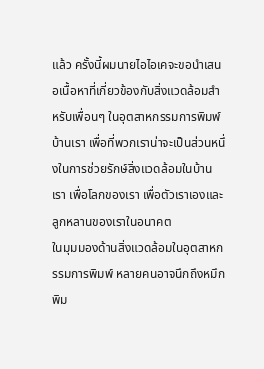แล้ว ครั้งนี้ผมนายไอไอเคจะขอนำเสนอเนื้อหาที่เกี่ยวข้องกับสิ่งแวดล้อมสำหรับเพื่อนๆ ในอุตสาหกรรมการพิมพ์บ้านเรา เพื่อที่พวกเราน่าจะเป็นส่วนหนึ่งในการช่วยรักษ์สิ่งแวดล้อมในบ้านเรา เพื่อโลกของเรา เพื่อตัวเราเองและลูกหลานของเราในอนาคต
ในมุมมองด้านสิ่งแวดล้อมในอุตสาหกรรมการพิมพ์ หลายคนอาจนึกถึงหมึกพิม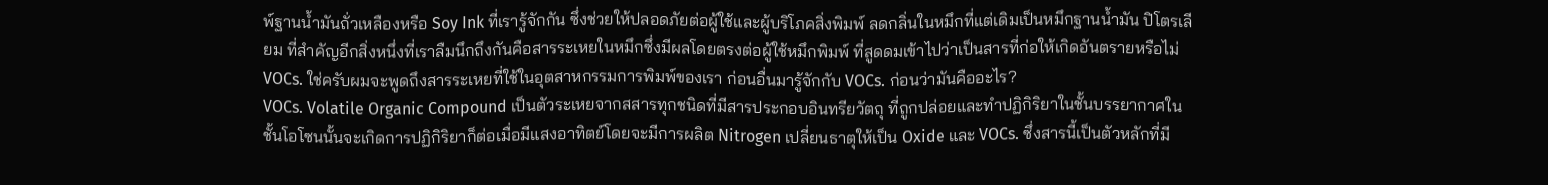พ์ฐานน้ำมันถั่วเหลืองหรือ Soy Ink ที่เรารู้จักกัน ซึ่งช่วยให้ปลอดภัยต่อผู้ใช้และผู้บริโภคสิ่งพิมพ์ ลดกลิ่นในหมึกที่แต่เดิมเป็นหมึกฐานน้ำมัน ปิโตรเลียม ที่สำคัญอีกสิ่งหนึ่งที่เราลืมนึกถึงกันคือสารระเหยในหมึกซึ่งมีผลโดยตรงต่อผู้ใช้หมึกพิมพ์ ที่สูดดมเข้าไปว่าเป็นสารที่ก่อให้เกิดอันตรายหรือไม่ VOCs. ใช่ครับผมจะพูดถึงสารระเหยที่ใช้ในอุตสาหกรรมการพิมพ์ของเรา ก่อนอื่นมารู้จักกับ VOCs. ก่อนว่ามันคืออะไร?
VOCs. Volatile Organic Compound เป็นตัวระเหยจากสสารทุกชนิดที่มีสารประกอบอินทรียวัตถุ ที่ถูกปล่อยและทำปฏิกิริยาในชั้นบรรยากาศในชั้นโอโซนนั้นจะเกิดการปฏิกิริยาก็ต่อเมื่อมีแสงอาทิตย์โดยจะมีการผลิต Nitrogen เปลี่ยนธาตุให้เป็น Oxide และ VOCs. ซึ่งสารนี้เป็นตัวหลักที่มี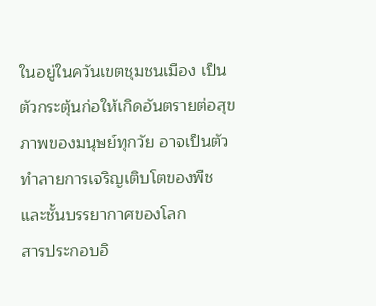ในอยู่ในควันเขตชุมชนเมือง เป็นตัวกระตุ้นก่อให้เกิดอันตรายต่อสุขภาพของมนุษย์ทุกวัย อาจเป็นตัวทำลายการเจริญเติบโตของพืช และชั้นบรรยากาศของโลก
สารประกอบอิ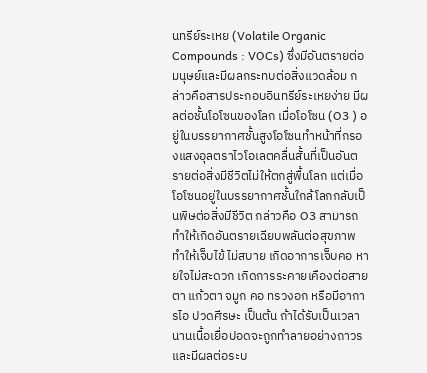นทรีย์ระเหย (Volatile Organic Compounds : VOCs) ซึ่งมีอันตรายต่อมนุษย์และมีผลกระทบต่อสิ่งแวดล้อม กล่าวคือสารประกอบอินทรีย์ระเหยง่าย มีผลต่อชั้นโอโซนของโลก เมื่อโอโซน (O3 ) อยู่ในบรรยากาศชั้นสูงโอโซนทำหน้าที่กรองแสงอุลตราไวโอเลตคลื่นสั้นที่เป็นอันตรายต่อสิ่งมีชีวิตไม่ให้ตกสู่พื้นโลก แต่เมื่อโอโซนอยู่ในบรรยากาศชั้นใกล้โลกกลับเป็นพิษต่อสิ่งมีชีวิต กล่าวคือ O3 สามารถทำให้เกิดอันตรายเฉียบพลันต่อสุขภาพ ทำให้เจ็บไข้ ไม่สบาย เกิดอาการเจ็บคอ หายใจไม่สะดวก เกิดการระคายเคืองต่อสายตา แก้วตา จมูก คอ ทรวงอก หรือมีอาการไอ ปวดศีรษะ เป็นต้น ถ้าได้รับเป็นเวลานานเนื้อเยื่อปอดจะถูกทำลายอย่างถาวรและมีผลต่อระบ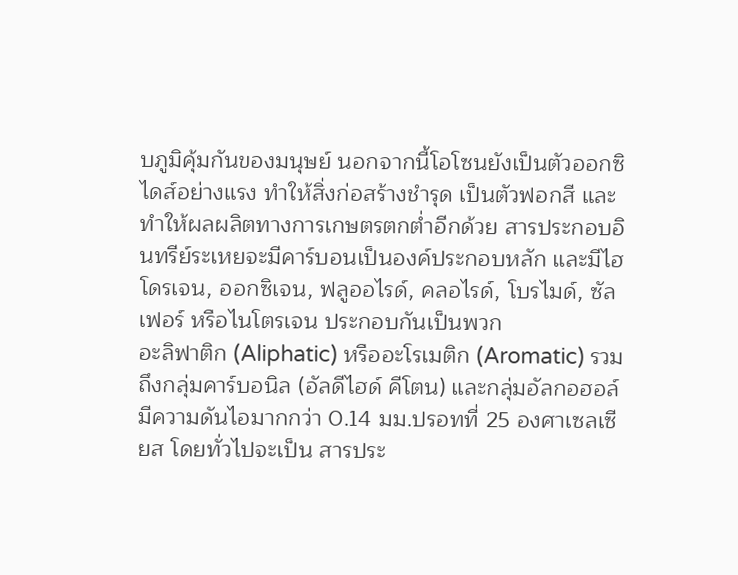บภูมิคุ้มกันของมนุษย์ นอกจากนี้โอโซนยังเป็นตัวออกซิไดส์อย่างแรง ทำให้สิ่งก่อสร้างชำรุด เป็นตัวฟอกสี และทำให้ผลผลิตทางการเกษตรตกต่ำอีกด้วย สารประกอบอินทรีย์ระเหยจะมีคาร์บอนเป็นองค์ประกอบหลัก และมีไฮโดรเจน, ออกซิเจน, ฟลูออไรด์, คลอไรด์, โบรไมด์, ซัลเฟอร์ หรือไนโตรเจน ประกอบกันเป็นพวก
อะลิฟาติก (Aliphatic) หรืออะโรเมติก (Aromatic) รวมถึงกลุ่มคาร์บอนิล (อัลดีไฮด์ คีโตน) และกลุ่มอัลกอฮอล์ มีความดันไอมากกว่า 0.14 มม.ปรอทที่ 25 องศาเซลเซียส โดยทั่วไปจะเป็น สารประ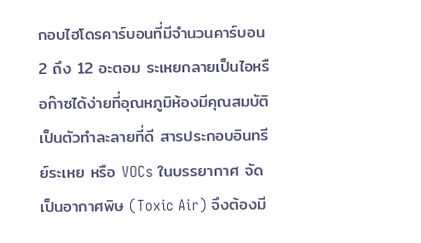กอบไฮโดรคาร์บอนที่มีจำนวนคาร์บอน 2 ถึง 12 อะตอม ระเหยกลายเป็นไอหรือก๊าซได้ง่ายที่อุณหภูมิห้องมีคุณสมบัติเป็นตัวทำละลายที่ดี สารประกอบอินทรีย์ระเหย หรือ VOCs ในบรรยากาศ จัดเป็นอากาศพิษ (Toxic Air) จึงต้องมี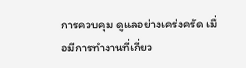การควบคุม ดูแลอย่างเคร่งครัด เมื่อมีการทำงานที่เกี่ยว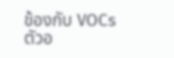ข้องกับ VOCs ตัวอ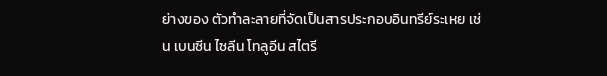ย่างของ ตัวทำละลายที่จัดเป็นสารประกอบอินทรีย์ระเหย เช่น เบนซีน ไซลีน โทลูอีน สไตรี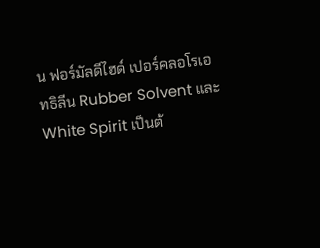น ฟอร์มัลดีไฮด์ เปอร์คลอโรเอทธิลีน Rubber Solvent และ White Spirit เป็นต้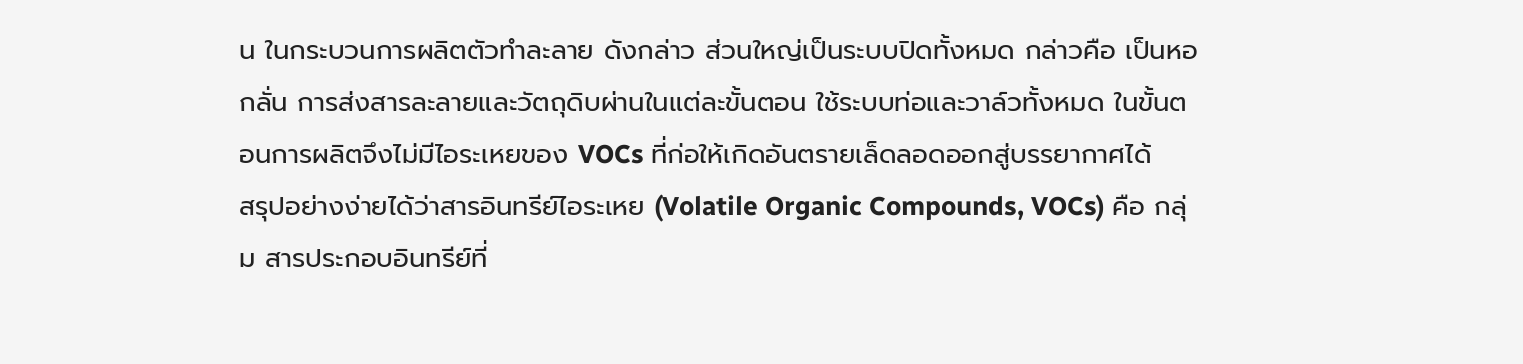น ในกระบวนการผลิตตัวทำละลาย ดังกล่าว ส่วนใหญ่เป็นระบบปิดทั้งหมด กล่าวคือ เป็นหอกลั่น การส่งสารละลายและวัตถุดิบผ่านในแต่ละขั้นตอน ใช้ระบบท่อและวาล์วทั้งหมด ในขั้นตอนการผลิตจึงไม่มีไอระเหยของ VOCs ที่ก่อให้เกิดอันตรายเล็ดลอดออกสู่บรรยากาศได้
สรุปอย่างง่ายได้ว่าสารอินทรีย์ไอระเหย (Volatile Organic Compounds, VOCs) คือ กลุ่ม สารประกอบอินทรีย์ที่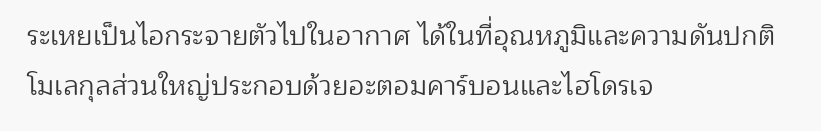ระเหยเป็นไอกระจายตัวไปในอากาศ ได้ในที่อุณหภูมิและความดันปกติ โมเลกุลส่วนใหญ่ประกอบด้วยอะตอมคาร์บอนและไฮโดรเจ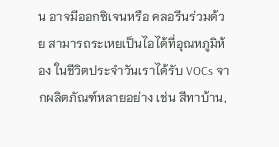น อาจมีออกซิเจนหรือ คลอรีนร่วมด้วย สามารถระเหยเป็นไอได้ที่อุณหภูมิห้อง ในชีวิตประจำวันเราได้รับ VOCs จากผลิตภัณฑ์หลายอย่าง เช่น สีทาบ้าน,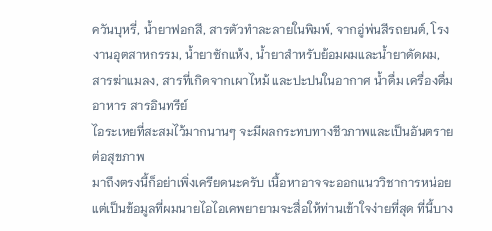ควันบุหรี่, น้ำยาฟอกสี, สารตัวทำละลายในพิมพ์, จากอู่พ่นสีรถยนต์, โรงงานอุตสาหกรรม, น้ำยาซักแห้ง, น้ำยาสำหรับย้อมผมและน้ำยาดัดผม, สารฆ่าแมลง, สารที่เกิดจากเผาไหม้ และปะปนในอากาศ น้ำดื่ม เครื่องดื่ม อาหาร สารอินทรีย์
ไอระเหยที่สะสมไว้มากนานๆ จะมีผลกระทบทางชีวภาพและเป็นอันตรายต่อสุขภาพ
มาถึงตรงนี้ก็อย่าเพิ่งเครียดนะครับ เนื้อหาอาจจะออกแนววิชาการหน่อยแต่เป็นข้อมูลที่ผมนายไอไอเคพยายามจะสื่อให้ท่านเข้าใจง่ายที่สุด ที่นี้บาง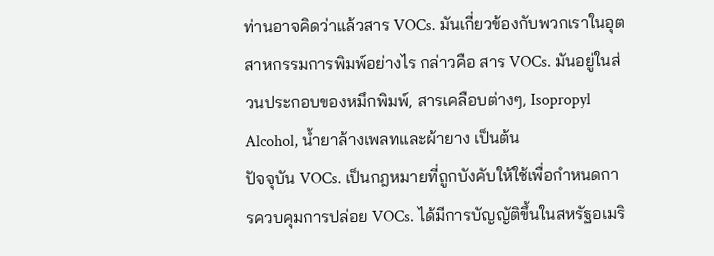ท่านอาจคิดว่าแล้วสาร VOCs. มันเกี่ยวข้องกับพวกเราในอุตสาหกรรมการพิมพ์อย่างไร กล่าวคือ สาร VOCs. มันอยู่ในส่วนประกอบของหมึกพิมพ์, สารเคลือบต่างๆ, Isopropyl Alcohol, น้ำยาล้างเพลทและผ้ายาง เป็นต้น
ปัจจุบัน VOCs. เป็นกฎหมายที่ถูกบังคับให้ใช้เพื่อกำหนดการควบคุมการปล่อย VOCs. ได้มีการบัญญัติขึ้นในสหรัฐอเมริ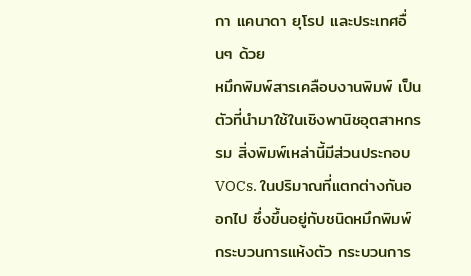กา แคนาดา ยุโรป และประเทศอื่นๆ ด้วย
หมึกพิมพ์สารเคลือบงานพิมพ์ เป็นตัวที่นำมาใช้ในเชิงพานิชอุตสาหกรรม สิ่งพิมพ์เหล่านี้มีส่วนประกอบ VOCs. ในปริมาณที่แตกต่างกันออกไป ซึ่งขึ้นอยู่กับชนิดหมึกพิมพ์ กระบวนการแห้งตัว กระบวนการ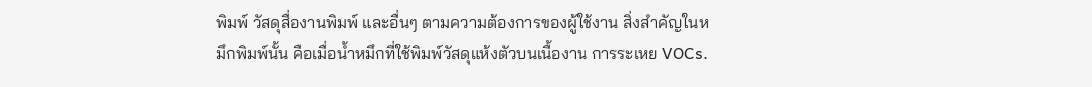พิมพ์ วัสดุสื่องานพิมพ์ และอื่นๆ ตามความต้องการของผู้ใช้งาน สิ่งสำคัญในหมึกพิมพ์นั้น คือเมื่อน้ำหมึกที่ใช้พิมพ์วัสดุแห้งตัวบนเนื้องาน การระเหย VOCs.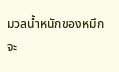มวลน้ำหนักของหมึกจะ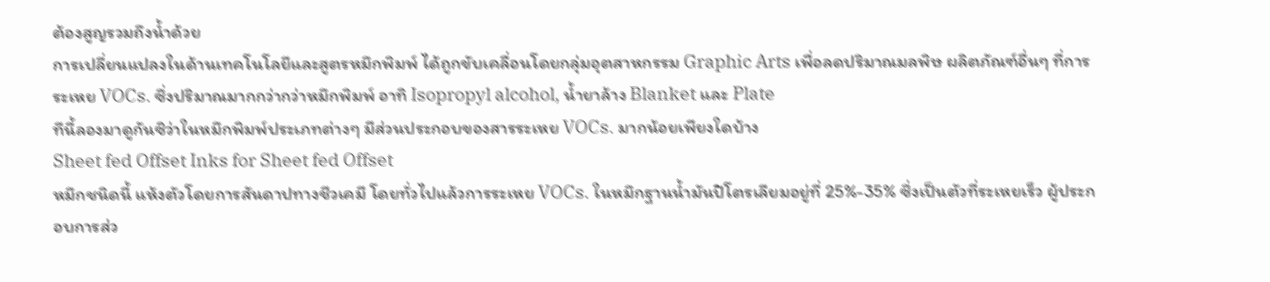ต้องสูญรวมถึงน้ำด้วย
การเปลี่ยนแปลงในด้านเทคโนโลยีและสูตรหมึกพิมพ์ ได้ถูกขับเคลื่อนโดยกลุ่มอุตสาหกรรม Graphic Arts เพื่อลดปริมาณมลพิษ ผลิตภัณฑ์อื่นๆ ที่การระเหย VOCs. ซึ่งปริมาณมากกว่ากว่าหมึกพิมพ์ อาทิ Isopropyl alcohol, น้ำยาล้าง Blanket และ Plate
ทีนี้ลองมาดูกันซิว่าในหมึกพิมพ์ประเภทต่างๆ มีส่วนประกอบของสารระเหย VOCs. มากน้อยเพียงใดบ้าง
Sheet fed Offset Inks for Sheet fed Offset
หมึกชนิดนี้ แห้งตัวโดยการสันดาปทางชีวเคมี โดยทั่วไปแล้วการระเหย VOCs. ในหมึกฐานน้ำมันปิโตรเลียมอยู่ที่ 25%-35% ซึ่งเป็นตัวที่ระเหยเร็ว ผู้ประกอบการส่ว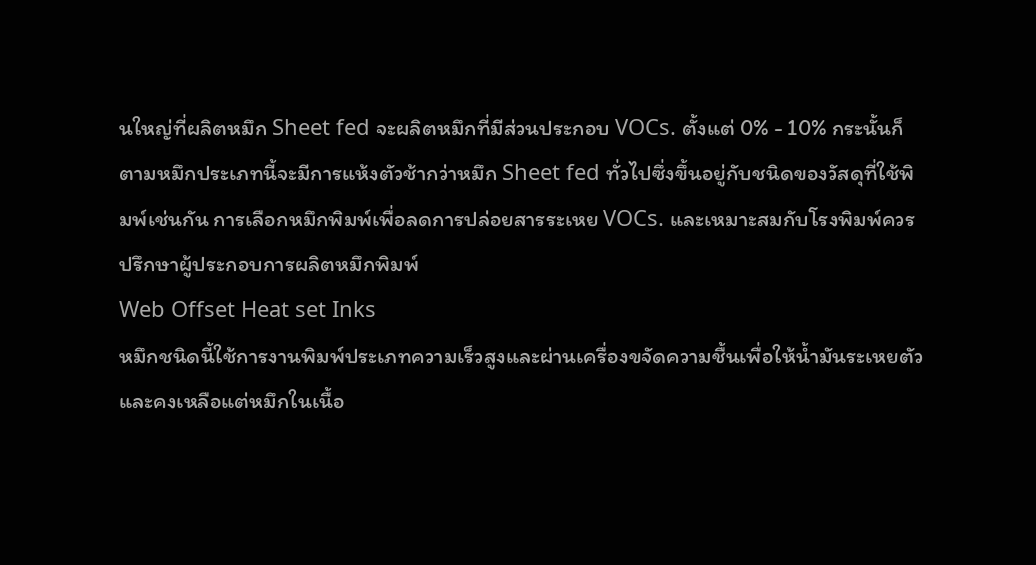นใหญ่ที่ผลิตหมึก Sheet fed จะผลิตหมึกที่มีส่วนประกอบ VOCs. ตั้งแต่ 0% - 10% กระนั้นก็ตามหมึกประเภทนี้จะมีการแห้งตัวช้ากว่าหมึก Sheet fed ทั่วไปซึ่งขึ้นอยู่กับชนิดของวัสดุที่ใช้พิมพ์เช่นกัน การเลือกหมึกพิมพ์เพื่อลดการปล่อยสารระเหย VOCs. และเหมาะสมกับโรงพิมพ์ควรปรึกษาผู้ประกอบการผลิตหมึกพิมพ์
Web Offset Heat set Inks
หมึกชนิดนี้ใช้การงานพิมพ์ประเภทความเร็วสูงและผ่านเครื่องขจัดความชื้นเพื่อให้น้ำมันระเหยตัว และคงเหลือแต่หมึกในเนื้อ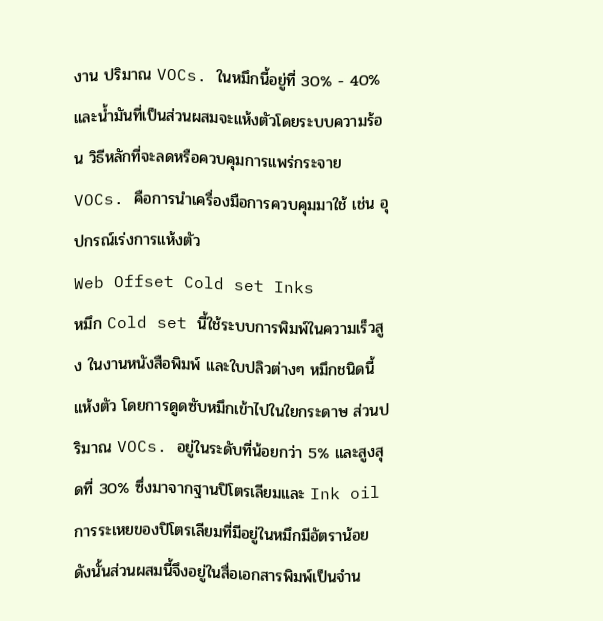งาน ปริมาณ VOCs. ในหมึกนี้อยู่ที่ 30% - 40% และน้ำมันที่เป็นส่วนผสมจะแห้งตัวโดยระบบความร้อน วิธีหลักที่จะลดหรือควบคุมการแพร่กระจาย VOCs. คือการนำเครื่องมือการควบคุมมาใช้ เช่น อุปกรณ์เร่งการแห้งตัว
Web Offset Cold set Inks
หมึก Cold set นี้ใช้ระบบการพิมพ์ในความเร็วสูง ในงานหนังสือพิมพ์ และใบปลิวต่างๆ หมึกชนิดนี้แห้งตัว โดยการดูดซับหมึกเข้าไปในใยกระดาษ ส่วนปริมาณ VOCs. อยู่ในระดับที่น้อยกว่า 5% และสูงสุดที่ 30% ซึ่งมาจากฐานปิโตรเลียมและ Ink oil การระเหยของปิโตรเลียมที่มีอยู่ในหมึกมีอัตราน้อย ดังนั้นส่วนผสมนี้จึงอยู่ในสื่อเอกสารพิมพ์เป็นจำน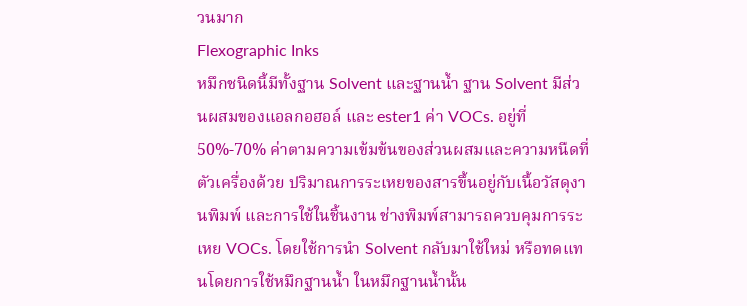วนมาก
Flexographic Inks
หมึกชนิดนี้มีทั้งฐาน Solvent และฐานน้ำ ฐาน Solvent มีส่วนผสมของแอลกอฮอล์ และ ester1 ค่า VOCs. อยู่ที่ 50%-70% ค่าตามความเข้มข้นของส่วนผสมและความหนืดที่ตัวเครื่องด้วย ปริมาณการระเหยของสารขึ้นอยู่กับเนื้อวัสดุงานพิมพ์ และการใช้ในชิ้นงาน ช่างพิมพ์สามารถควบคุมการระเหย VOCs. โดยใช้การนำ Solvent กลับมาใช้ใหม่ หรือทดแทนโดยการใช้หมึกฐานน้ำ ในหมึกฐานน้ำนั้น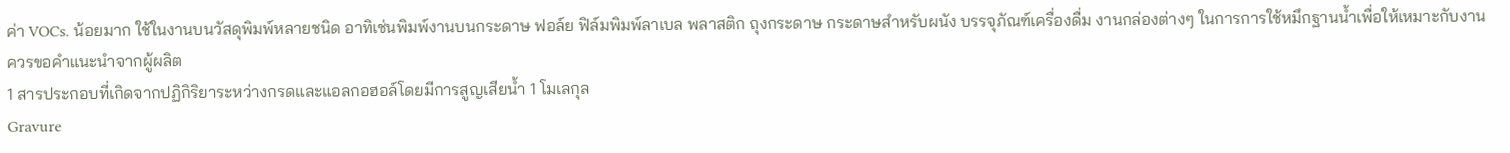ค่า VOCs. น้อยมาก ใช้ในงานบนวัสดุพิมพ์หลายชนิด อาทิเช่นพิมพ์งานบนกระดาษ ฟอล์ย ฟิล์มพิมพ์ลาเบล พลาสติก ถุงกระดาษ กระดาษสำหรับผนัง บรรจุภัณฑ์เครื่องดื่ม งานกล่องต่างๆ ในการการใช้หมึกฐานน้ำเพื่อให้เหมาะกับงานควรขอคำแนะนำจากผู้ผลิต
1 สารประกอบที่เกิดจากปฏิกิริยาระหว่างกรดและแอลกอฮอล์โดยมีการสูญเสียน้ำ 1 โมเลกุล
Gravure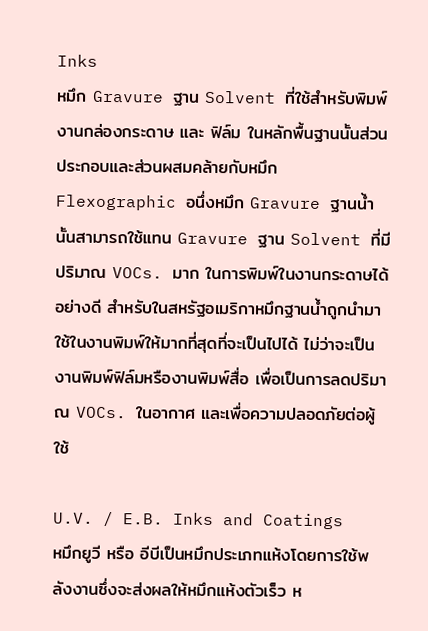Inks
หมึก Gravure ฐาน Solvent ที่ใช้สำหรับพิมพ์งานกล่องกระดาษ และ ฟิล์ม ในหลักพื้นฐานนั้นส่วนประกอบและส่วนผสมคล้ายกับหมึก Flexographic อนึ่งหมึก Gravure ฐานน้ำนั้นสามารถใช้แทน Gravure ฐาน Solvent ที่มีปริมาณ VOCs. มาก ในการพิมพ์ในงานกระดาษได้อย่างดี สำหรับในสหรัฐอเมริกาหมึกฐานน้ำถูกนำมาใช้ในงานพิมพ์ให้มากที่สุดที่จะเป็นไปได้ ไม่ว่าจะเป็นงานพิมพ์ฟิล์มหรืองานพิมพ์สื่อ เพื่อเป็นการลดปริมาณ VOCs. ในอากาศ และเพื่อความปลอดภัยต่อผู้ใช้

U.V. / E.B. Inks and Coatings
หมึกยูวี หรือ อีบีเป็นหมึกประเภทแห้งโดยการใช้พลังงานซึ่งจะส่งผลให้หมึกแห้งตัวเร็ว ห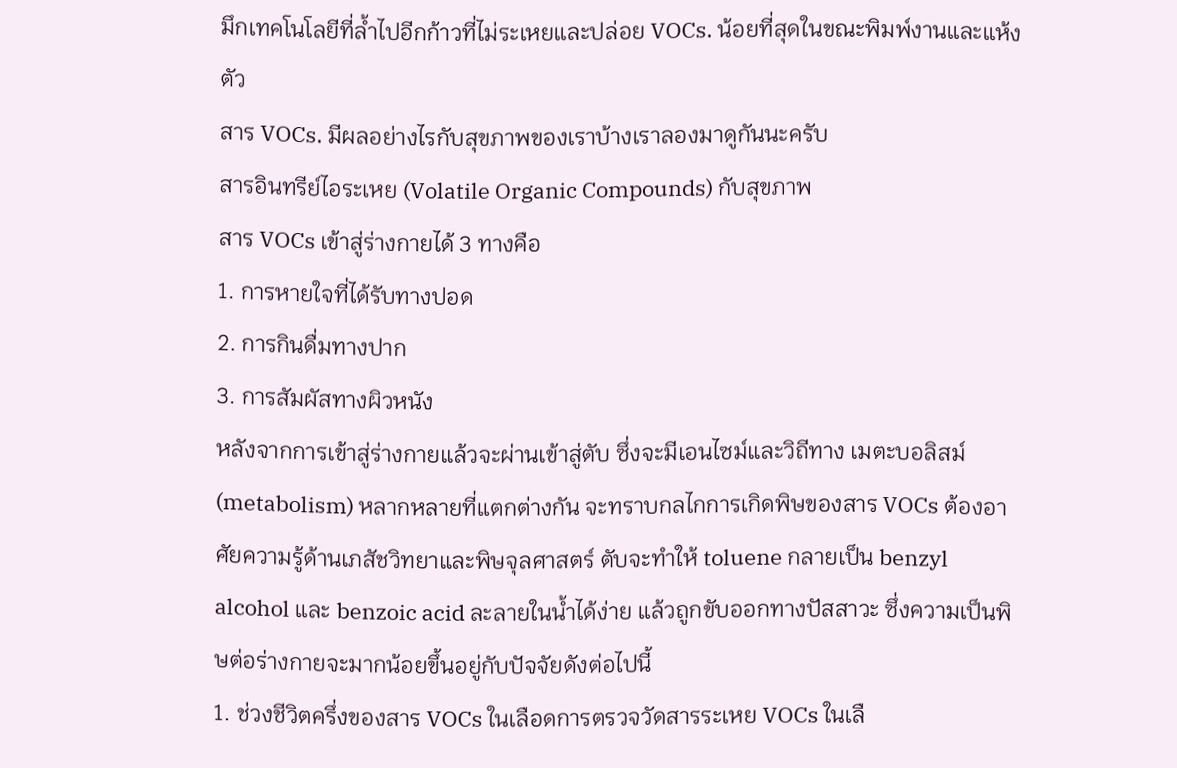มึกเทคโนโลยีที่ล้ำไปอีกก้าวที่ไม่ระเหยและปล่อย VOCs. น้อยที่สุดในขณะพิมพ์งานและแห้งตัว
สาร VOCs. มีผลอย่างไรกับสุขภาพของเราบ้างเราลองมาดูกันนะครับ
สารอินทรีย์ไอระเหย (Volatile Organic Compounds) กับสุขภาพ
สาร VOCs เข้าสู่ร่างกายได้ 3 ทางคือ
1. การหายใจที่ได้รับทางปอด
2. การกินดื่มทางปาก
3. การสัมผัสทางผิวหนัง
หลังจากการเข้าสู่ร่างกายแล้วจะผ่านเข้าสู่ตับ ซึ่งจะมีเอนไซม์และวิถีทาง เมตะบอลิสม์ (metabolism) หลากหลายที่แตกต่างกัน จะทราบกลไกการเกิดพิษของสาร VOCs ต้องอาศัยความรู้ด้านเภสัชวิทยาและพิษจุลศาสตร์ ตับจะทำให้ toluene กลายเป็น benzyl alcohol และ benzoic acid ละลายในน้ำได้ง่าย แล้วถูกขับออกทางปัสสาวะ ซึ่งความเป็นพิษต่อร่างกายจะมากน้อยขึ้นอยู่กับปัจจัยดังต่อไปนี้
1. ช่วงชีวิตครึ่งของสาร VOCs ในเลือดการตรวจวัดสารระเหย VOCs ในเลื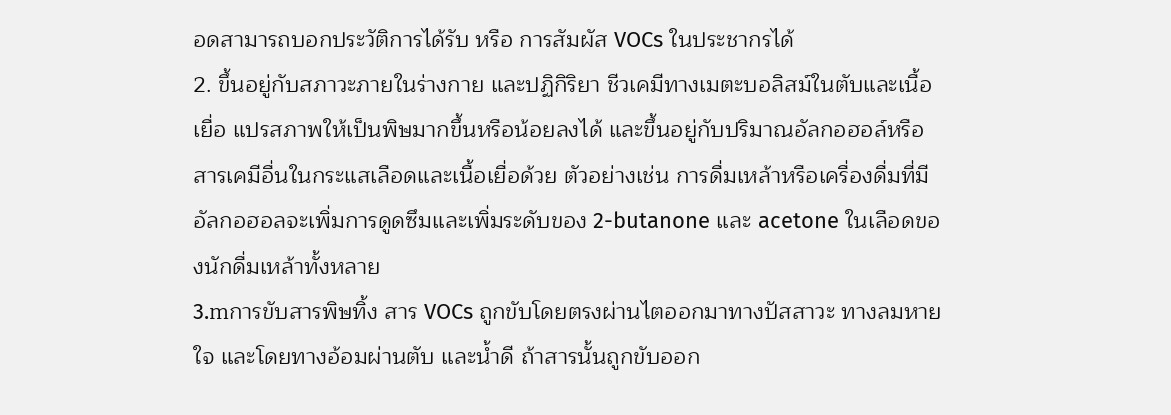อดสามารถบอกประวัติการได้รับ หรือ การสัมผัส VOCs ในประชากรได้
2. ขึ้นอยู่กับสภาวะภายในร่างกาย และปฏิกิริยา ชีวเคมีทางเมตะบอลิสม์ในตับและเนื้อเยื่อ แปรสภาพให้เป็นพิษมากขึ้นหรือน้อยลงได้ และขึ้นอยู่กับปริมาณอัลกอฮอล์หรือสารเคมีอื่นในกระแสเลือดและเนื้อเยื่อด้วย ตัวอย่างเช่น การดื่มเหล้าหรือเครื่องดื่มที่มีอัลกอฮอลจะเพิ่มการดูดซึมและเพิ่มระดับของ 2-butanone และ acetone ในเลือดของนักดื่มเหล้าทั้งหลาย
3.mการขับสารพิษทิ้ง สาร VOCs ถูกขับโดยตรงผ่านไตออกมาทางปัสสาวะ ทางลมหายใจ และโดยทางอ้อมผ่านตับ และน้ำดี ถ้าสารนั้นถูกขับออก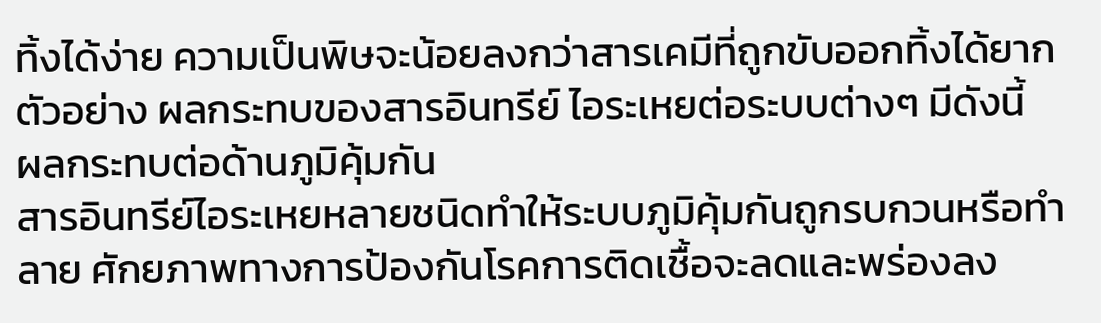ทิ้งได้ง่าย ความเป็นพิษจะน้อยลงกว่าสารเคมีที่ถูกขับออกทิ้งได้ยาก ตัวอย่าง ผลกระทบของสารอินทรีย์ ไอระเหยต่อระบบต่างๆ มีดังนี้
ผลกระทบต่อด้านภูมิคุ้มกัน
สารอินทรีย์ไอระเหยหลายชนิดทำให้ระบบภูมิคุ้มกันถูกรบกวนหรือทำลาย ศักยภาพทางการป้องกันโรคการติดเชื้อจะลดและพร่องลง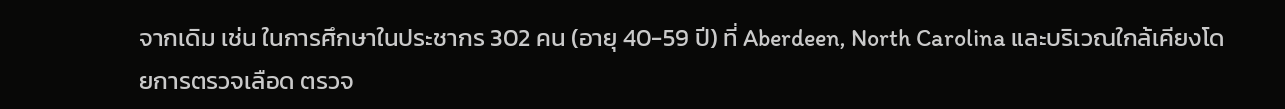จากเดิม เช่น ในการศึกษาในประชากร 302 คน (อายุ 40-59 ปี) ที่ Aberdeen, North Carolina และบริเวณใกล้เคียงโดยการตรวจเลือด ตรวจ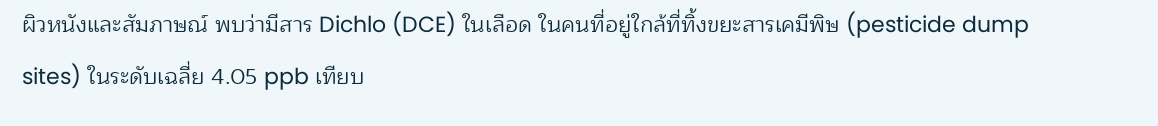ผิวหนังและสัมภาษณ์ พบว่ามีสาร Dichlo (DCE) ในเลือด ในคนที่อยู่ใกล้ที่ทิ้งขยะสารเคมีพิษ (pesticide dump sites) ในระดับเฉลี่ย 4.05 ppb เทียบ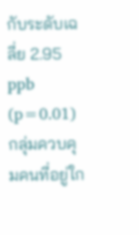กับระดับเฉลี่ย 2.95 ppb (p=0.01) กลุ่มควบคุมคนที่อยู่ใก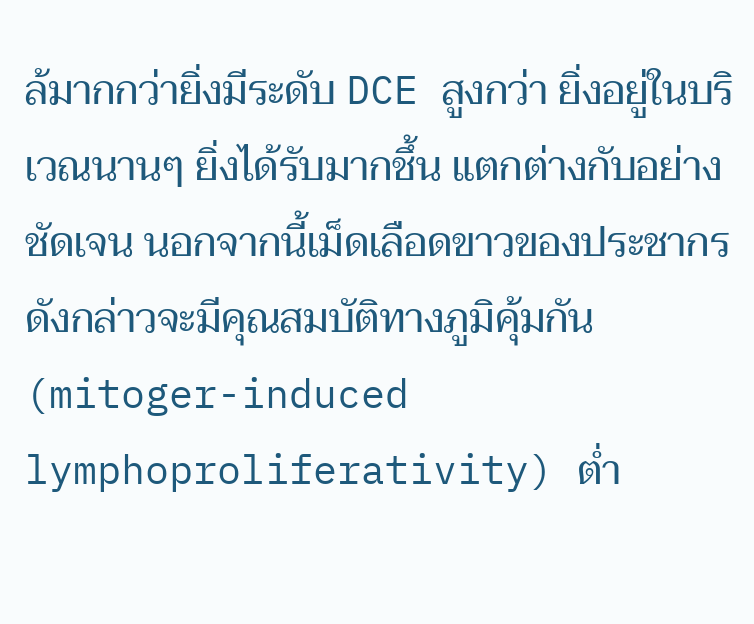ล้มากกว่ายิ่งมีระดับ DCE สูงกว่า ยิ่งอยู่ในบริเวณนานๆ ยิ่งได้รับมากชึ้น แตกต่างกับอย่างชัดเจน นอกจากนี้เม็ดเลือดขาวของประชากรดังกล่าวจะมีคุณสมบัติทางภูมิคุ้มกัน (mitoger-induced lymphoproliferativity) ต่ำ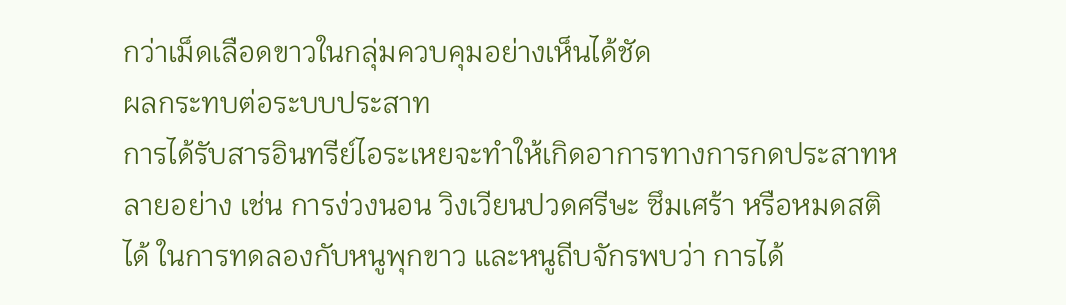กว่าเม็ดเลือดขาวในกลุ่มควบคุมอย่างเห็นได้ชัด
ผลกระทบต่อระบบประสาท
การได้รับสารอินทรีย์ไอระเหยจะทำให้เกิดอาการทางการกดประสาทหลายอย่าง เช่น การง่วงนอน วิงเวียนปวดศรีษะ ซึมเศร้า หรือหมดสติได้ ในการทดลองกับหนูพุกขาว และหนูถีบจักรพบว่า การได้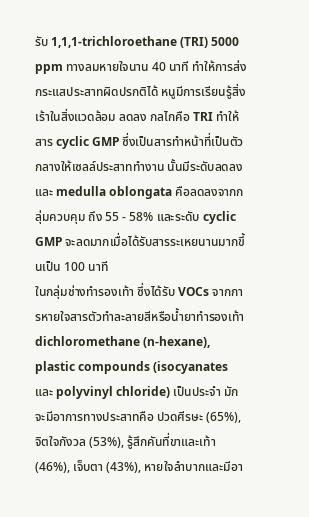รับ 1,1,1-trichloroethane (TRI) 5000 ppm ทางลมหายใจนาน 40 นาที ทำให้การส่งกระแสประสาทผิดปรกติได้ หนูมีการเรียนรู้สิ่งเร้าในสิ่งแวดล้อม ลดลง กลไกคือ TRI ทำให้สาร cyclic GMP ซึ่งเป็นสารทำหน้าที่เป็นตัวกลางให้เซลล์ประสาททำงาน นั้นมีระดับลดลงและ medulla oblongata คือลดลงจากกลุ่มควบคุม ถึง 55 - 58% และระดับ cyclic GMP จะลดมากเมื่อได้รับสารระเหยนานมากขึ้นเป็น 100 นาที
ในกลุ่มช่างทำรองเท้า ซึ่งได้รับ VOCs จากการหายใจสารตัวทำละลายสีหรือน้ำยาทำรองเท้า dichloromethane (n-hexane), plastic compounds (isocyanates และ polyvinyl chloride) เป็นประจำ มักจะมีอาการทางประสาทคือ ปวดศีรษะ (65%), จิตใจกังวล (53%), รู้สึกคันที่ขาและเท้า (46%), เจ็บตา (43%), หายใจลำบากและมีอา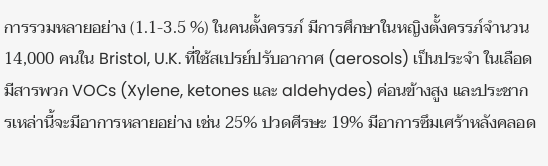การรวมหลายอย่าง (1.1-3.5 %) ในคนตั้งครรภ์ มีการศึกษาในหญิงตั้งครรภ์จำนวน 14,000 คนใน Bristol, U.K. ที่ใช้สเปรย์ปรับอากาศ (aerosols) เป็นประจำ ในเลือดมีสารพวก VOCs (Xylene, ketones และ aldehydes) ค่อนข้างสูง และประชากรเหล่านี้จะมีอาการหลายอย่าง เช่น 25% ปวดศีรษะ 19% มีอาการซึมเศร้าหลังคลอด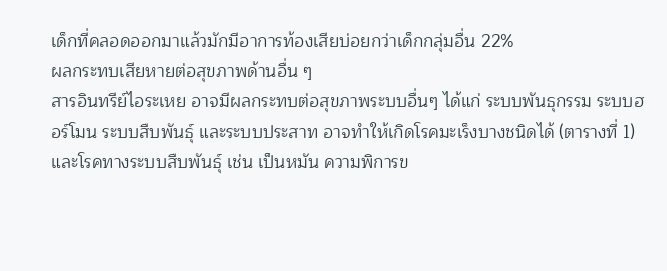เด็กที่คลอดออกมาแล้วมักมีอาการท้องเสียบ่อยกว่าเด็กกลุ่มอื่น 22%
ผลกระทบเสียหายต่อสุขภาพด้านอื่น ๆ
สารอินทรีย์ไอระเหย อาจมีผลกระทบต่อสุขภาพระบบอื่นๆ ได้แก่ ระบบพันธุกรรม ระบบฮอร์โมน ระบบสืบพันธุ์ และระบบประสาท อาจทำให้เกิดโรคมะเร็งบางชนิดได้ (ตารางที่ 1) และโรคทางระบบสืบพันธุ์ เช่น เป็นหมัน ความพิการข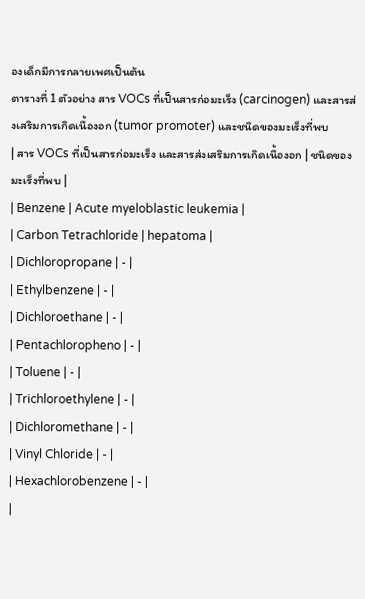องเด็กมีการกลายเพศเป็นต้น
ตารางที่ 1 ตัวอย่าง สาร VOCs ที่เป็นสารก่อมะเร็ง (carcinogen) และสารส่งเสริมการเกิดเนื้องอก (tumor promoter) และชนิดของมะเร็งที่พบ
| สาร VOCs ที่เป็นสารก่อมะเร็ง และสารส่งเสริมการเกิดเนื้องอก | ชนิดของมะเร็งที่พบ |
| Benzene | Acute myeloblastic leukemia |
| Carbon Tetrachloride | hepatoma |
| Dichloropropane | - |
| Ethylbenzene | - |
| Dichloroethane | - |
| Pentachloropheno | - |
| Toluene | - |
| Trichloroethylene | - |
| Dichloromethane | - |
| Vinyl Chloride | - |
| Hexachlorobenzene | - |
|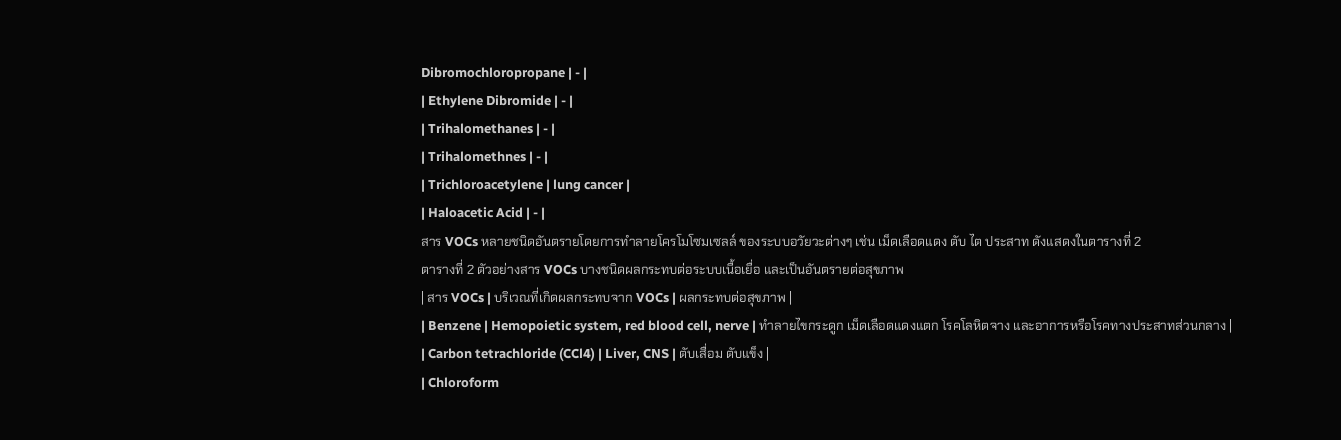Dibromochloropropane | - |
| Ethylene Dibromide | - |
| Trihalomethanes | - |
| Trihalomethnes | - |
| Trichloroacetylene | lung cancer |
| Haloacetic Acid | - |
สาร VOCs หลายชนิดอันตรายโดยการทำลายโครโมโซมเซลล์ ของระบบอวัยวะต่างๆ เช่น เม็ดเลือดแดง ตับ ไต ประสาท ดังแสดงในตารางที่ 2
ตารางที่ 2 ตัวอย่างสาร VOCs บางชนิดผลกระทบต่อระบบเนื้อเยื่อ และเป็นอันตรายต่อสุขภาพ
| สาร VOCs | บริเวณที่เกิดผลกระทบจาก VOCs | ผลกระทบต่อสุขภาพ |
| Benzene | Hemopoietic system, red blood cell, nerve | ทำลายไขกระดูก เม็ดเลือดแดงแตก โรคโลหิตจาง และอาการหรือโรคทางประสาทส่วนกลาง |
| Carbon tetrachloride (CCl4) | Liver, CNS | ตับเสื่อม ตับแข็ง |
| Chloroform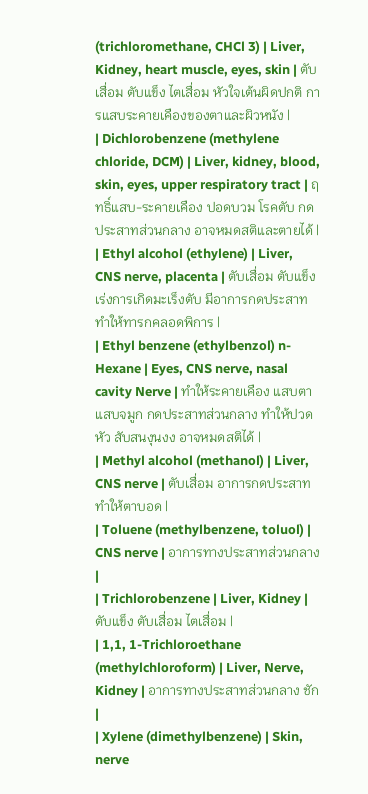(trichloromethane, CHCl 3) | Liver, Kidney, heart muscle, eyes, skin | ตับเสื่อม ตับแข็ง ไตเสื่อม หัวใจเต้นผิดปกติ การแสบระคายเคืองของตาและผิวหนัง |
| Dichlorobenzene (methylene chloride, DCM) | Liver, kidney, blood, skin, eyes, upper respiratory tract | ฤทธิ์แสบ-ระคายเคือง ปอดบวม โรคตับ กดประสาทส่วนกลาง อาจหมดสติและตายได้ |
| Ethyl alcohol (ethylene) | Liver, CNS nerve, placenta | ตับเสื่อม ตับแข็ง เร่งการเกิดมะเร็งตับ มีอาการกดประสาท ทำให้ทารกคลอดพิการ |
| Ethyl benzene (ethylbenzol) n-Hexane | Eyes, CNS nerve, nasal cavity Nerve | ทำให้ระคายเคือง แสบตา แสบจมูก กดประสาทส่วนกลาง ทำให้ปวดหัว สับสนงุนงง อาจหมดสติได้ |
| Methyl alcohol (methanol) | Liver, CNS nerve | ตับเสื่อม อาการกดประสาท ทำให้ตาบอด |
| Toluene (methylbenzene, toluol) | CNS nerve | อาการทางประสาทส่วนกลาง |
| Trichlorobenzene | Liver, Kidney | ตับแข็ง ตับเสื่อม ไตเสื่อม |
| 1,1, 1-Trichloroethane (methylchloroform) | Liver, Nerve, Kidney | อาการทางประสาทส่วนกลาง ชัก |
| Xylene (dimethylbenzene) | Skin, nerve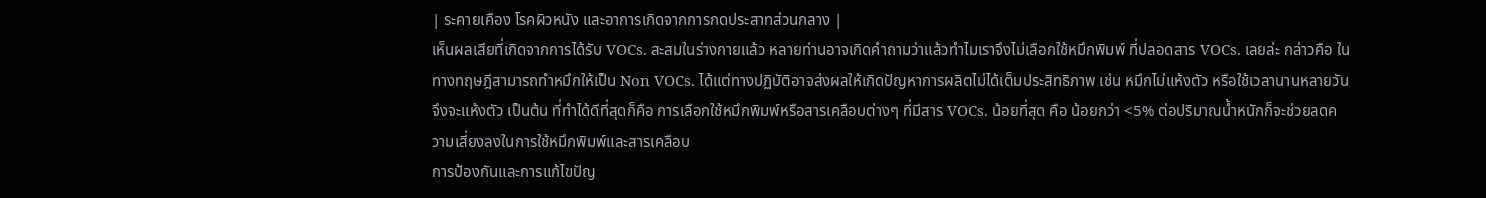| ระคายเคือง โรคผิวหนัง และอาการเกิดจากการกดประสาทส่วนกลาง |
เห็นผลเสียที่เกิดจากการได้รับ VOCs. สะสมในร่างกายแล้ว หลายท่านอาจเกิดคำถามว่าแล้วทำไมเราจึงไม่เลือกใช้หมึกพิมพ์ ที่ปลอดสาร VOCs. เลยล่ะ กล่าวคือ ในทางทฤษฎีสามารถทำหมึกให้เป็น Non VOCs. ได้แต่ทางปฏิบัติอาจส่งผลให้เกิดปัญหาการผลิตไม่ได้เต็มประสิทธิภาพ เช่น หมึกไม่แห้งตัว หรือใช้เวลานานหลายวันจึงจะแห้งตัว เป็นต้น ที่ทำได้ดีที่สุดก็คือ การเลือกใช้หมึกพิมพ์หรือสารเคลือบต่างๆ ที่มีสาร VOCs. น้อยที่สุด คือ น้อยกว่า <5% ต่อปริมาณน้ำหนักก็จะช่วยลดความเสี่ยงลงในการใช้หมึกพิมพ์และสารเคลือบ
การป้องกันและการแก้ไขปัญ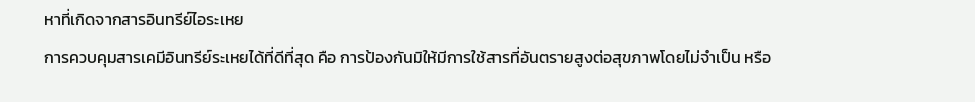หาที่เกิดจากสารอินทรีย์ไอระเหย
การควบคุมสารเคมีอินทรีย์ระเหยได้ที่ดีที่สุด คือ การป้องกันมิให้มีการใช้สารที่อันตรายสูงต่อสุขภาพโดยไม่จำเป็น หรือ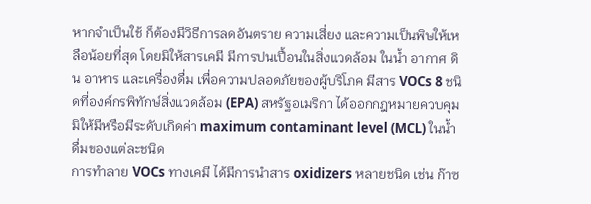หากจำเป็นใช้ ก็ต้องมีวิธีการลดอันตราย ความเสี่ยง และความเป็นพิษให้เหลือน้อยที่สุด โดยมิให้สารเคมี มีการปนเปื้อนในสิ่งแวดล้อม ในน้ำ อากาศ ดิน อาหาร และเครื่องดื่ม เพื่อความปลอดภัยของผู้บริโภค มีสาร VOCs 8 ชนิดที่องค์กรพิทักษ์สิ่งแวดล้อม (EPA) สหรัฐอเมริกา ได้ออกกฎหมายควบคุมมิให้มีหรือมีระดับเกิดค่า maximum contaminant level (MCL) ในน้ำดื่มของแต่ละชนิด
การทำลาย VOCs ทางเคมี ได้มีการนำสาร oxidizers หลายชนิด เช่น ก๊าซ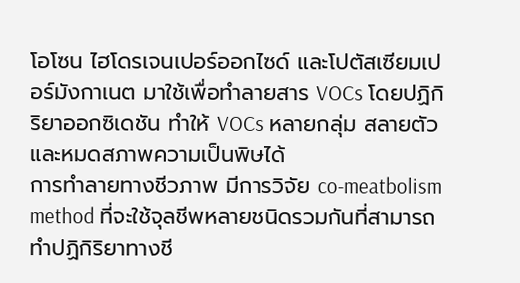โอโซน ไฮโดรเจนเปอร์ออกไซด์ และโปตัสเซียมเปอร์มังกาเนต มาใช้เพื่อทำลายสาร VOCs โดยปฏิกิริยาออกซิเดชัน ทำให้ VOCs หลายกลุ่ม สลายตัว และหมดสภาพความเป็นพิษได้
การทำลายทางชีวภาพ มีการวิจัย co-meatbolism method ที่จะใช้จุลชีพหลายชนิดรวมกันที่สามารถทำปฏิกิริยาทางชี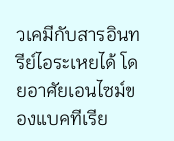วเคมีกับสารอินทรีย์ไอระเหยได้ โดยอาศัยเอนไซม์ของแบคทีเรีย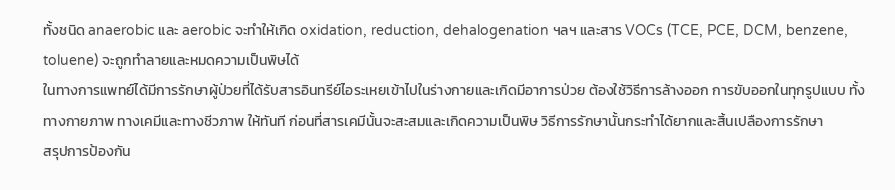ทั้งชนิด anaerobic และ aerobic จะทำให้เกิด oxidation, reduction, dehalogenation ฯลฯ และสาร VOCs (TCE, PCE, DCM, benzene, toluene) จะถูกทำลายและหมดความเป็นพิษได้
ในทางการแพทย์ได้มีการรักษาผู้ป่วยที่ได้รับสารอินทรีย์ไอระเหยเข้าไปในร่างกายและเกิดมีอาการป่วย ต้องใช้วิธีการล้างออก การขับออกในทุกรูปแบบ ทั้งทางกายภาพ ทางเคมีและทางชีวภาพ ให้ทันที ก่อนที่สารเคมีนั้นจะสะสมและเกิดความเป็นพิษ วิธีการรักษานั้นกระทำได้ยากและสิ้นเปลืองการรักษา
สรุปการป้องกัน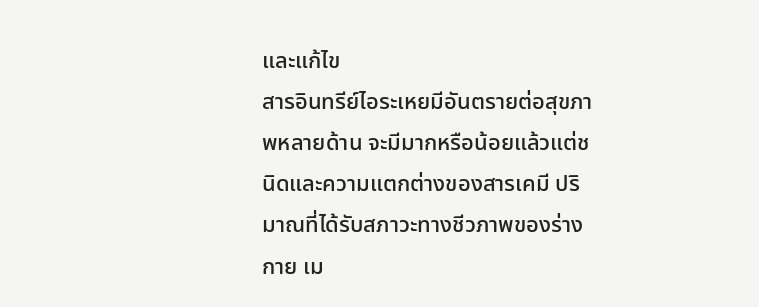และแก้ไข
สารอินทรีย์ไอระเหยมีอันตรายต่อสุขภาพหลายด้าน จะมีมากหรือน้อยแล้วแต่ชนิดและความแตกต่างของสารเคมี ปริมาณที่ได้รับสภาวะทางชีวภาพของร่างกาย เม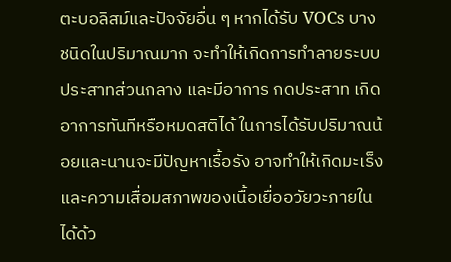ตะบอลิสม์และปัจจัยอื่น ๆ หากได้รับ VOCs บางชนิดในปริมาณมาก จะทำให้เกิดการทำลายระบบประสาทส่วนกลาง และมีอาการ กดประสาท เกิดอาการทันทีหรือหมดสติได้ ในการได้รับปริมาณน้อยและนานจะมีปัญหาเรื้อรัง อาจทำให้เกิดมะเร็งและความเสื่อมสภาพของเนื้อเยื่ออวัยวะภายในได้ด้ว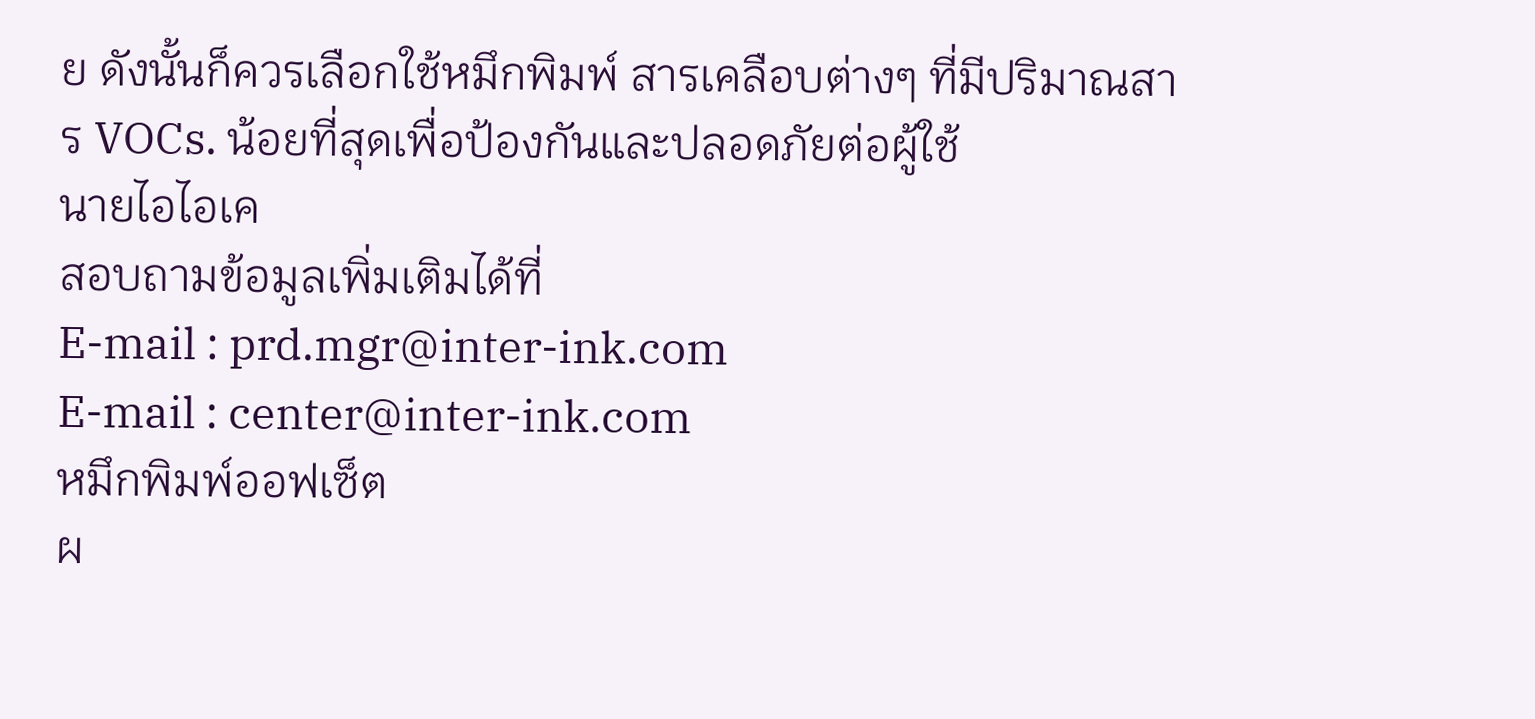ย ดังนั้นก็ควรเลือกใช้หมึกพิมพ์ สารเคลือบต่างๆ ที่มีปริมาณสาร VOCs. น้อยที่สุดเพื่อป้องกันและปลอดภัยต่อผู้ใช้
นายไอไอเค
สอบถามข้อมูลเพิ่มเติมได้ที่
E-mail : prd.mgr@inter-ink.com
E-mail : center@inter-ink.com
หมึกพิมพ์ออฟเซ็ต
ผ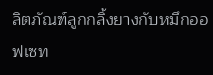ลิตภัณฑ์ลูกกลิ้งยางกับหมึกออฟเซท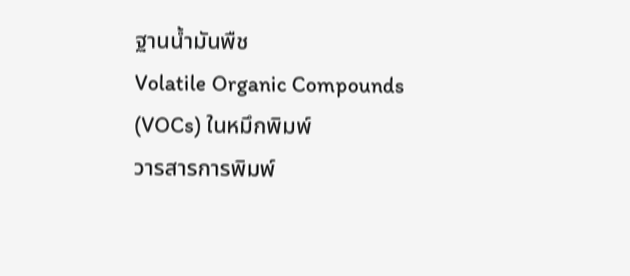ฐานน้ำมันพืช
Volatile Organic Compounds (VOCs) ในหมึกพิมพ์
วารสารการพิมพ์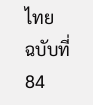ไทย
ฉบับที่ 84